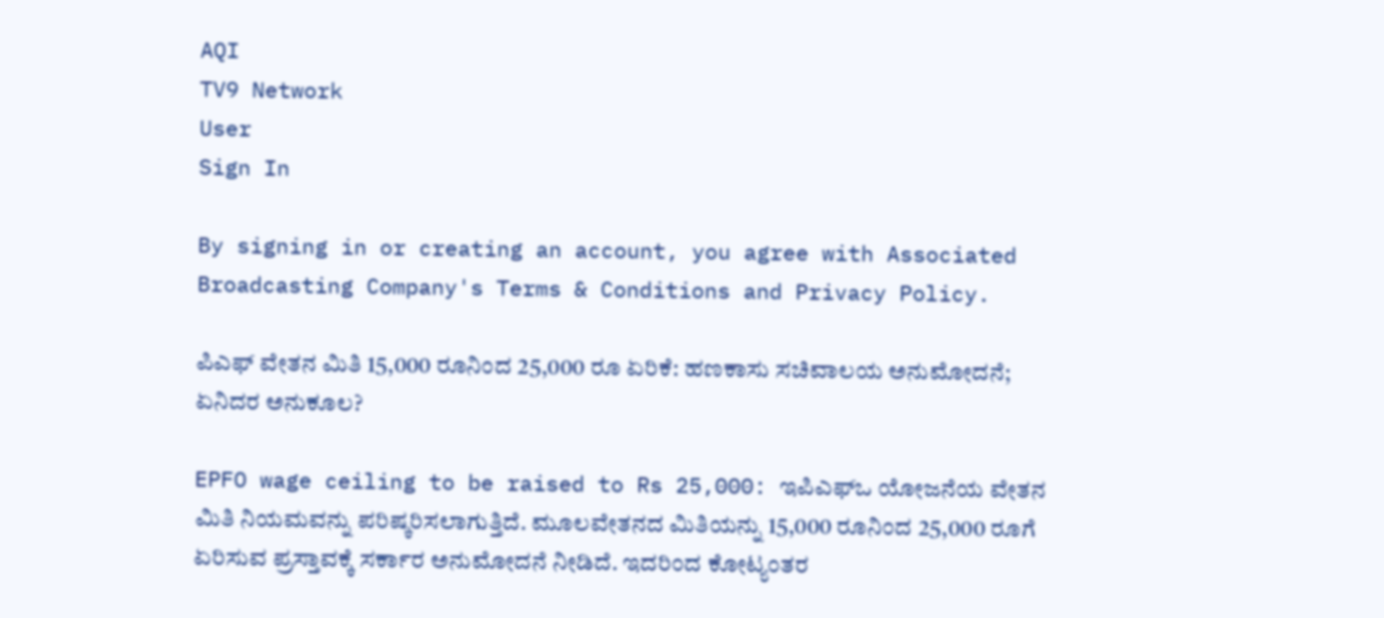AQI
TV9 Network
User
Sign In

By signing in or creating an account, you agree with Associated Broadcasting Company's Terms & Conditions and Privacy Policy.

ಪಿಎಫ್ ವೇತನ ಮಿತಿ 15,000 ರೂನಿಂದ 25,000 ರೂ ಏರಿಕೆ: ಹಣಕಾಸು ಸಚಿವಾಲಯ ಅನುಮೋದನೆ; ಏನಿದರ ಅನುಕೂಲ?

EPFO wage ceiling to be raised to Rs 25,000: ಇಪಿಎಫ್ಒ ಯೋಜನೆಯ ವೇತನ ಮಿತಿ ನಿಯಮವನ್ನು ಪರಿಷ್ಕರಿಸಲಾಗುತ್ತಿದೆ. ಮೂಲವೇತನದ ಮಿತಿಯನ್ನು 15,000 ರೂನಿಂದ 25,000 ರೂಗೆ ಏರಿಸುವ ಪ್ರಸ್ತಾವಕ್ಕೆ ಸರ್ಕಾರ ಅನುಮೋದನೆ ನೀಡಿದೆ. ಇದರಿಂದ ಕೋಟ್ಯಂತರ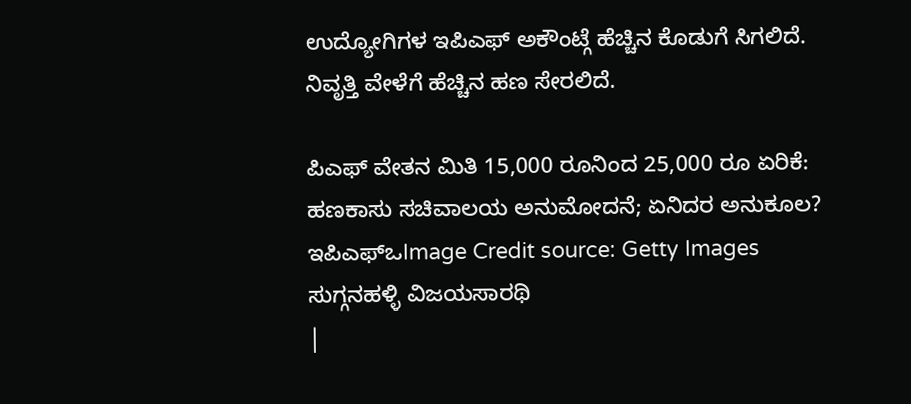ಉದ್ಯೋಗಿಗಳ ಇಪಿಎಫ್ ಅಕೌಂಟ್ಗೆ ಹೆಚ್ಚಿನ ಕೊಡುಗೆ ಸಿಗಲಿದೆ. ನಿವೃತ್ತಿ ವೇಳೆಗೆ ಹೆಚ್ಚಿನ ಹಣ ಸೇರಲಿದೆ.

ಪಿಎಫ್ ವೇತನ ಮಿತಿ 15,000 ರೂನಿಂದ 25,000 ರೂ ಏರಿಕೆ: ಹಣಕಾಸು ಸಚಿವಾಲಯ ಅನುಮೋದನೆ; ಏನಿದರ ಅನುಕೂಲ?
ಇಪಿಎಫ್ಒImage Credit source: Getty Images
ಸುಗ್ಗನಹಳ್ಳಿ ವಿಜಯಸಾರಥಿ
|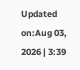Updated on:Aug 03, 2026 | 3:39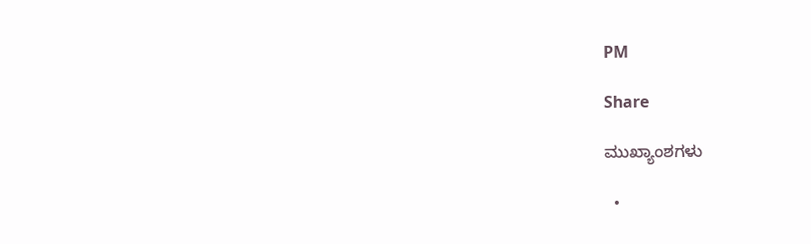PM

Share

ಮುಖ್ಯಾಂಶಗಳು

  •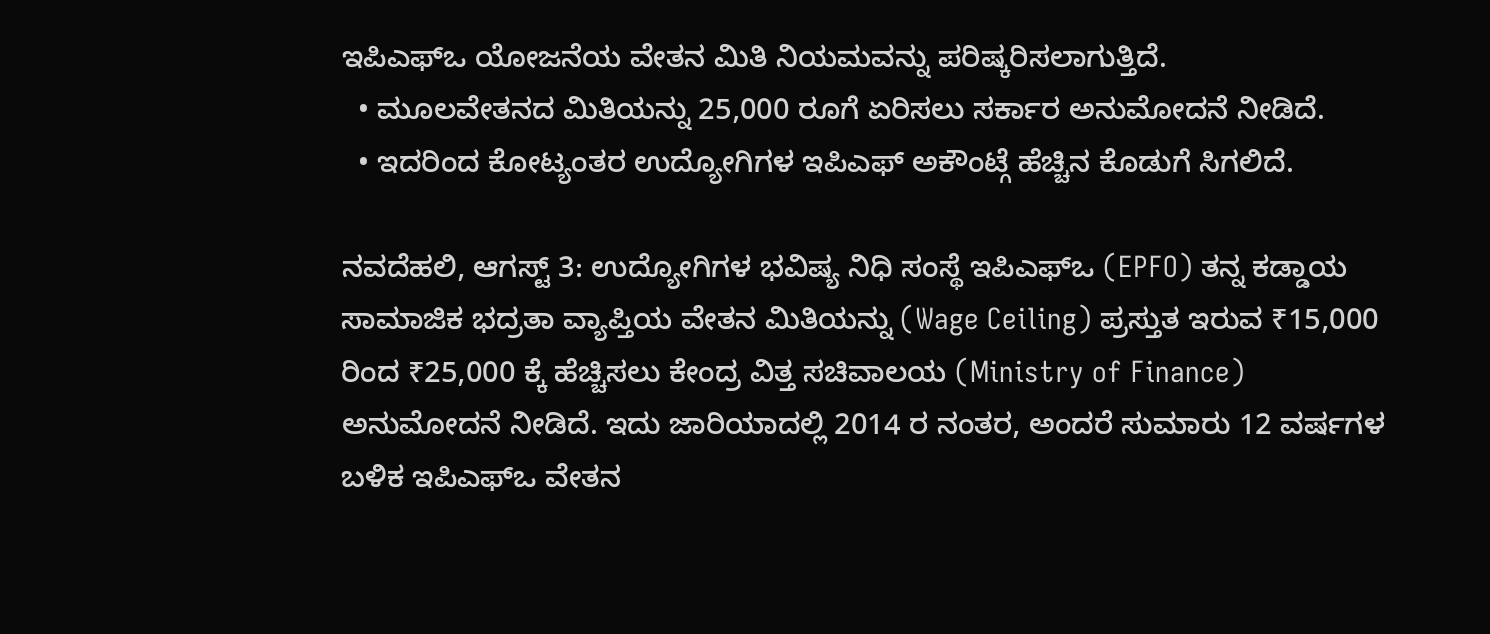ಇಪಿಎಫ್ಒ ಯೋಜನೆಯ ವೇತನ ಮಿತಿ ನಿಯಮವನ್ನು ಪರಿಷ್ಕರಿಸಲಾಗುತ್ತಿದೆ.
  • ಮೂಲವೇತನದ ಮಿತಿಯನ್ನು 25,000 ರೂಗೆ ಏರಿಸಲು ಸರ್ಕಾರ ಅನುಮೋದನೆ ನೀಡಿದೆ.
  • ಇದರಿಂದ ಕೋಟ್ಯಂತರ ಉದ್ಯೋಗಿಗಳ ಇಪಿಎಫ್ ಅಕೌಂಟ್ಗೆ ಹೆಚ್ಚಿನ ಕೊಡುಗೆ ಸಿಗಲಿದೆ.

ನವದೆಹಲಿ, ಆಗಸ್ಟ್ 3: ಉದ್ಯೋಗಿಗಳ ಭವಿಷ್ಯ ನಿಧಿ ಸಂಸ್ಥೆ ಇಪಿಎಫ್ಒ (EPFO) ತನ್ನ ಕಡ್ಡಾಯ ಸಾಮಾಜಿಕ ಭದ್ರತಾ ವ್ಯಾಪ್ತಿಯ ವೇತನ ಮಿತಿಯನ್ನು (Wage Ceiling) ಪ್ರಸ್ತುತ ಇರುವ ₹15,000 ರಿಂದ ₹25,000 ಕ್ಕೆ ಹೆಚ್ಚಿಸಲು ಕೇಂದ್ರ ವಿತ್ತ ಸಚಿವಾಲಯ (Ministry of Finance) ಅನುಮೋದನೆ ನೀಡಿದೆ. ಇದು ಜಾರಿಯಾದಲ್ಲಿ 2014 ರ ನಂತರ, ಅಂದರೆ ಸುಮಾರು 12 ವರ್ಷಗಳ ಬಳಿಕ ಇಪಿಎಫ್‌ಒ ವೇತನ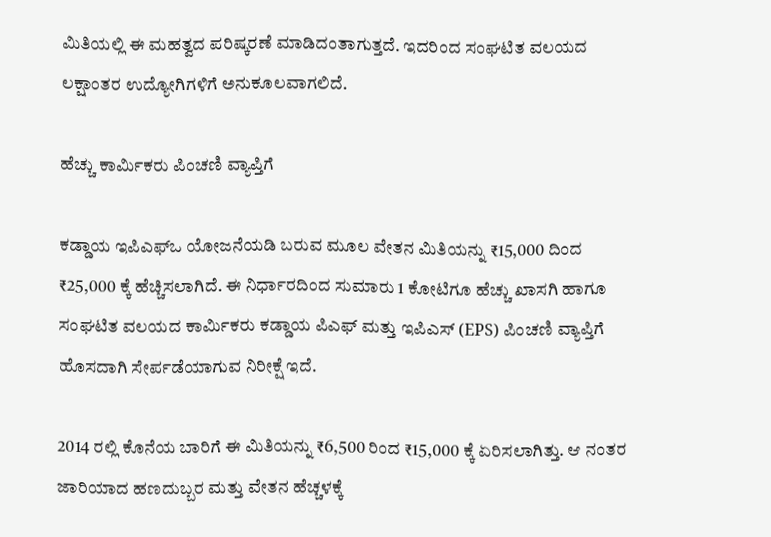ಮಿತಿಯಲ್ಲಿ ಈ ಮಹತ್ವದ ಪರಿಷ್ಕರಣೆ ಮಾಡಿದಂತಾಗುತ್ತದೆ. ಇದರಿಂದ ಸಂಘಟಿತ ವಲಯದ ಲಕ್ಷಾಂತರ ಉದ್ಯೋಗಿಗಳಿಗೆ ಅನುಕೂಲವಾಗಲಿದೆ.

ಹೆಚ್ಚು ಕಾರ್ಮಿಕರು ಪಿಂಚಣಿ ವ್ಯಾಪ್ತಿಗೆ

ಕಡ್ಡಾಯ ಇಪಿಎಫ್‌ಒ ಯೋಜನೆಯಡಿ ಬರುವ ಮೂಲ ವೇತನ ಮಿತಿಯನ್ನು ₹15,000 ದಿಂದ ₹25,000 ಕ್ಕೆ ಹೆಚ್ಚಿಸಲಾಗಿದೆ. ಈ ನಿರ್ಧಾರದಿಂದ ಸುಮಾರು 1 ಕೋಟಿಗೂ ಹೆಚ್ಚು ಖಾಸಗಿ ಹಾಗೂ ಸಂಘಟಿತ ವಲಯದ ಕಾರ್ಮಿಕರು ಕಡ್ಡಾಯ ಪಿಎಫ್ ಮತ್ತು ಇಪಿಎಸ್ (EPS) ಪಿಂಚಣಿ ವ್ಯಾಪ್ತಿಗೆ ಹೊಸದಾಗಿ ಸೇರ್ಪಡೆಯಾಗುವ ನಿರೀಕ್ಷೆ ಇದೆ.

2014 ರಲ್ಲಿ ಕೊನೆಯ ಬಾರಿಗೆ ಈ ಮಿತಿಯನ್ನು ₹6,500 ರಿಂದ ₹15,000 ಕ್ಕೆ ಏರಿಸಲಾಗಿತ್ತು. ಆ ನಂತರ ಜಾರಿಯಾದ ಹಣದುಬ್ಬರ ಮತ್ತು ವೇತನ ಹೆಚ್ಚಳಕ್ಕೆ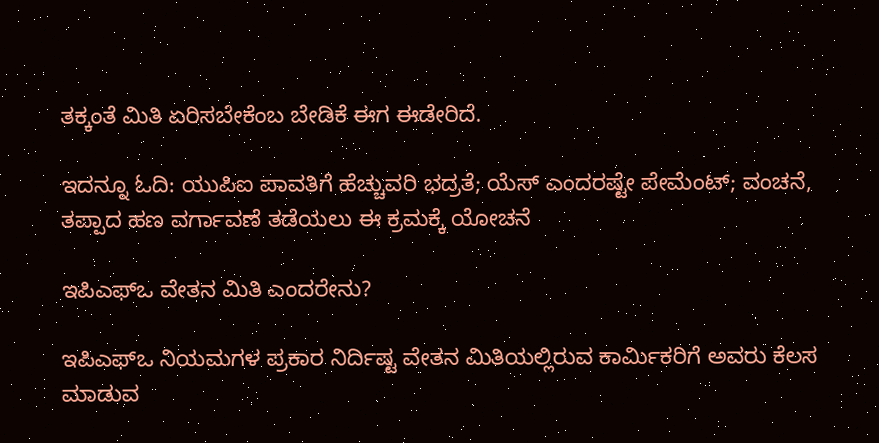ತಕ್ಕಂತೆ ಮಿತಿ ಏರಿಸಬೇಕೆಂಬ ಬೇಡಿಕೆ ಈಗ ಈಡೇರಿದೆ.

ಇದನ್ನೂ ಓದಿ: ಯುಪಿಐ ಪಾವತಿಗೆ ಹೆಚ್ಚುವರಿ ಭದ್ರತೆ; ಯೆಸ್ ಎಂದರಷ್ಟೇ ಪೇಮೆಂಟ್; ವಂಚನೆ, ತಪ್ಪಾದ ಹಣ ವರ್ಗಾವಣೆ ತಡೆಯಲು ಈ ಕ್ರಮಕ್ಕೆ ಯೋಚನೆ

ಇಪಿಎಫ್ಒ ವೇತನ ಮಿತಿ ಎಂದರೇನು?

ಇಪಿಎಫ್ಒ ನಿಯಮಗಳ ಪ್ರಕಾರ ನಿರ್ದಿಷ್ಟ ವೇತನ ಮಿತಿಯಲ್ಲಿರುವ ಕಾರ್ಮಿಕರಿಗೆ ಅವರು ಕೆಲಸ ಮಾಡುವ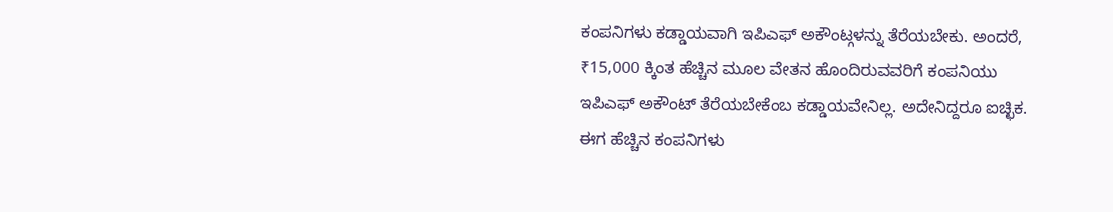ಕಂಪನಿಗಳು ಕಡ್ಡಾಯವಾಗಿ ಇಪಿಎಫ್ ಅಕೌಂಟ್ಗಳನ್ನು ತೆರೆಯಬೇಕು. ಅಂದರೆ, ₹15,000 ಕ್ಕಿಂತ ಹೆಚ್ಚಿನ ಮೂಲ ವೇತನ ಹೊಂದಿರುವವರಿಗೆ ಕಂಪನಿಯು ಇಪಿಎಫ್ ಅಕೌಂಟ್ ತೆರೆಯಬೇಕೆಂಬ ಕಡ್ಡಾಯವೇನಿಲ್ಲ. ಅದೇನಿದ್ದರೂ ಐಚ್ಛಿಕ. ಈಗ ಹೆಚ್ಚಿನ ಕಂಪನಿಗಳು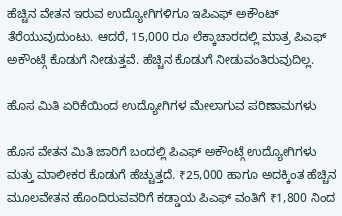ಹೆಚ್ಚಿನ ವೇತನ ಇರುವ ಉದ್ಯೋಗಿಗಳಿಗೂ ಇಪಿಎಫ್ ಅಕೌಂಟ್ ತೆರೆಯುವುದುಂಟು. ಆದರೆ, 15,000 ರೂ ಲೆಕ್ಕಾಚಾರದಲ್ಲಿ ಮಾತ್ರ ಪಿಎಫ್ ಅಕೌಂಟ್ಗೆ ಕೊಡುಗೆ ನೀಡುತ್ತವೆ. ಹೆಚ್ಚಿನ ಕೊಡುಗೆ ನೀಡುವಂತಿರುವುದಿಲ್ಲ.

ಹೊಸ ಮಿತಿ ಏರಿಕೆಯಿಂದ ಉದ್ಯೋಗಿಗಳ ಮೇಲಾಗುವ ಪರಿಣಾಮಗಳು

ಹೊಸ ವೇತನ ಮಿತಿ ಜಾರಿಗೆ ಬಂದಲ್ಲಿ ಪಿಎಫ್ ಅಕೌಂಟ್ಗೆ ಉದ್ಯೋಗಿಗಳು ಮತ್ತು ಮಾಲೀಕರ ಕೊಡುಗೆ ಹೆಚ್ಚುತ್ತದೆ. ₹25,000 ಹಾಗೂ ಅದಕ್ಕಿಂತ ಹೆಚ್ಚಿನ ಮೂಲವೇತನ ಹೊಂದಿರುವವರಿಗೆ ಕಡ್ಡಾಯ ಪಿಎಫ್ ವಂತಿಗೆ ₹1,800 ನಿಂದ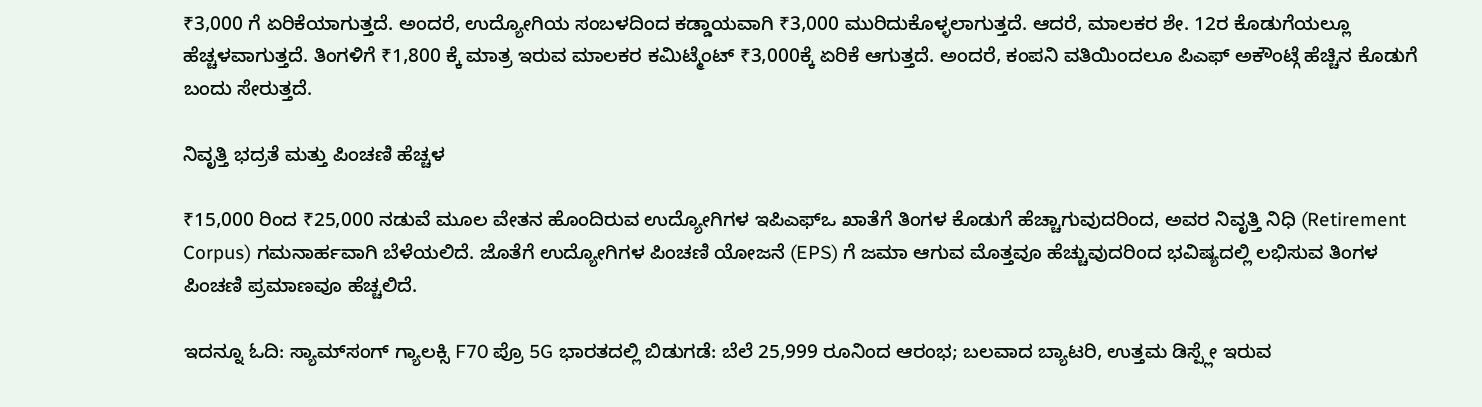₹3,000 ಗೆ ಏರಿಕೆಯಾಗುತ್ತದೆ. ಅಂದರೆ, ಉದ್ಯೋಗಿಯ ಸಂಬಳದಿಂದ ಕಡ್ಡಾಯವಾಗಿ ₹3,000 ಮುರಿದುಕೊಳ್ಳಲಾಗುತ್ತದೆ. ಆದರೆ, ಮಾಲಕರ ಶೇ. 12ರ ಕೊಡುಗೆಯಲ್ಲೂ ಹೆಚ್ಚಳವಾಗುತ್ತದೆ. ತಿಂಗಳಿಗೆ ₹1,800 ಕ್ಕೆ ಮಾತ್ರ ಇರುವ ಮಾಲಕರ ಕಮಿಟ್ಮೆಂಟ್ ₹3,000ಕ್ಕೆ ಏರಿಕೆ ಆಗುತ್ತದೆ. ಅಂದರೆ, ಕಂಪನಿ ವತಿಯಿಂದಲೂ ಪಿಎಫ್ ಅಕೌಂಟ್ಗೆ ಹೆಚ್ಚಿನ ಕೊಡುಗೆ ಬಂದು ಸೇರುತ್ತದೆ.

ನಿವೃತ್ತಿ ಭದ್ರತೆ ಮತ್ತು ಪಿಂಚಣಿ ಹೆಚ್ಚಳ

₹15,000 ರಿಂದ ₹25,000 ನಡುವೆ ಮೂಲ ವೇತನ ಹೊಂದಿರುವ ಉದ್ಯೋಗಿಗಳ ಇಪಿಎಫ್‌ಒ ಖಾತೆಗೆ ತಿಂಗಳ ಕೊಡುಗೆ ಹೆಚ್ಚಾಗುವುದರಿಂದ, ಅವರ ನಿವೃತ್ತಿ ನಿಧಿ (Retirement Corpus) ಗಮನಾರ್ಹವಾಗಿ ಬೆಳೆಯಲಿದೆ. ಜೊತೆಗೆ ಉದ್ಯೋಗಿಗಳ ಪಿಂಚಣಿ ಯೋಜನೆ (EPS) ಗೆ ಜಮಾ ಆಗುವ ಮೊತ್ತವೂ ಹೆಚ್ಚುವುದರಿಂದ ಭವಿಷ್ಯದಲ್ಲಿ ಲಭಿಸುವ ತಿಂಗಳ ಪಿಂಚಣಿ ಪ್ರಮಾಣವೂ ಹೆಚ್ಚಲಿದೆ.

ಇದನ್ನೂ ಓದಿ: ಸ್ಯಾಮ್‌ಸಂಗ್ ಗ್ಯಾಲಕ್ಸಿ F70 ಪ್ರೊ 5G ಭಾರತದಲ್ಲಿ ಬಿಡುಗಡೆ: ಬೆಲೆ 25,999 ರೂನಿಂದ ಆರಂಭ; ಬಲವಾದ ಬ್ಯಾಟರಿ, ಉತ್ತಮ ಡಿಸ್ಪ್ಲೇ ಇರುವ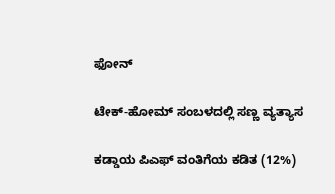ಫೋನ್

ಟೇಕ್-ಹೋಮ್ ಸಂಬಳದಲ್ಲಿ ಸಣ್ಣ ವ್ಯತ್ಯಾಸ

ಕಡ್ಡಾಯ ಪಿಎಫ್ ವಂತಿಗೆಯ ಕಡಿತ (12%)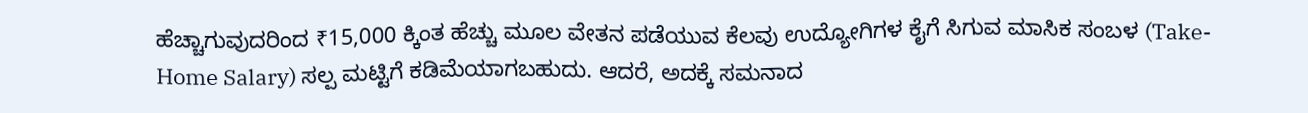ಹೆಚ್ಚಾಗುವುದರಿಂದ ₹15,000 ಕ್ಕಿಂತ ಹೆಚ್ಚು ಮೂಲ ವೇತನ ಪಡೆಯುವ ಕೆಲವು ಉದ್ಯೋಗಿಗಳ ಕೈಗೆ ಸಿಗುವ ಮಾಸಿಕ ಸಂಬಳ (Take-Home Salary) ಸಲ್ಪ ಮಟ್ಟಿಗೆ ಕಡಿಮೆಯಾಗಬಹುದು. ಆದರೆ, ಅದಕ್ಕೆ ಸಮನಾದ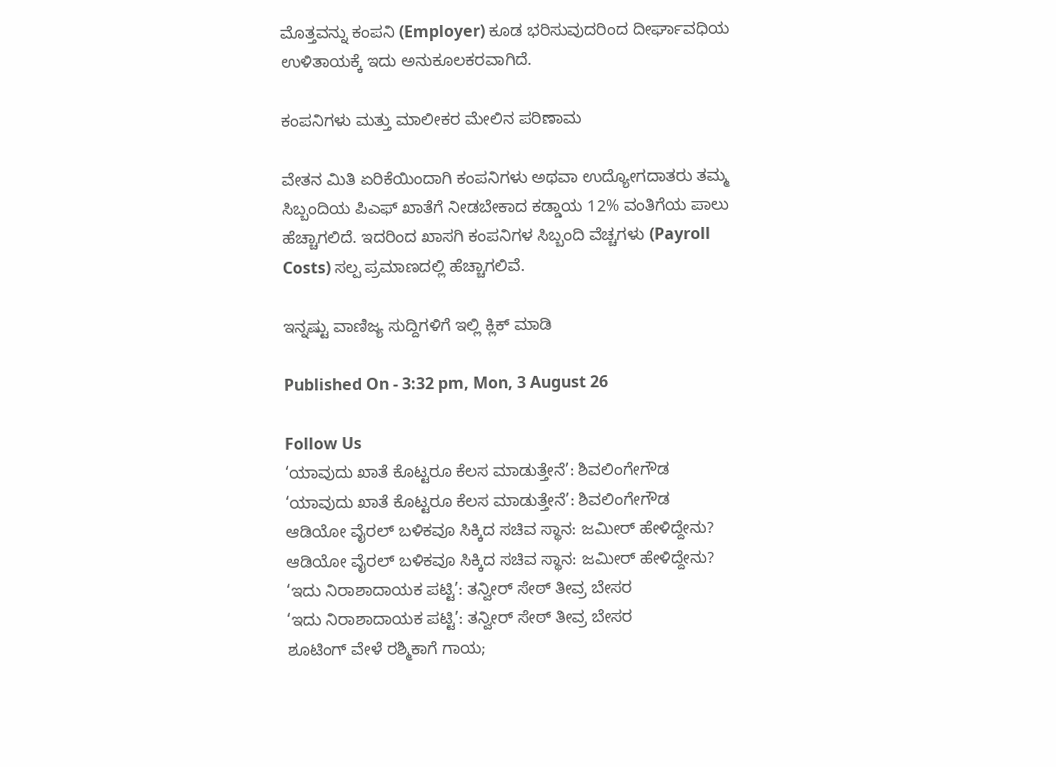ಮೊತ್ತವನ್ನು ಕಂಪನಿ (Employer) ಕೂಡ ಭರಿಸುವುದರಿಂದ ದೀರ್ಘಾವಧಿಯ ಉಳಿತಾಯಕ್ಕೆ ಇದು ಅನುಕೂಲಕರವಾಗಿದೆ.

ಕಂಪನಿಗಳು ಮತ್ತು ಮಾಲೀಕರ ಮೇಲಿನ ಪರಿಣಾಮ

ವೇತನ ಮಿತಿ ಏರಿಕೆಯಿಂದಾಗಿ ಕಂಪನಿಗಳು ಅಥವಾ ಉದ್ಯೋಗದಾತರು ತಮ್ಮ ಸಿಬ್ಬಂದಿಯ ಪಿಎಫ್ ಖಾತೆಗೆ ನೀಡಬೇಕಾದ ಕಡ್ಡಾಯ 12% ವಂತಿಗೆಯ ಪಾಲು ಹೆಚ್ಚಾಗಲಿದೆ. ಇದರಿಂದ ಖಾಸಗಿ ಕಂಪನಿಗಳ ಸಿಬ್ಬಂದಿ ವೆಚ್ಚಗಳು (Payroll Costs) ಸಲ್ಪ ಪ್ರಮಾಣದಲ್ಲಿ ಹೆಚ್ಚಾಗಲಿವೆ.

ಇನ್ನಷ್ಟು ವಾಣಿಜ್ಯ ಸುದ್ದಿಗಳಿಗೆ ಇಲ್ಲಿ ಕ್ಲಿಕ್ ಮಾಡಿ

Published On - 3:32 pm, Mon, 3 August 26

Follow Us
‘ಯಾವುದು ಖಾತೆ ಕೊಟ್ಟರೂ ಕೆಲಸ ಮಾಡುತ್ತೇನೆ’: ಶಿವಲಿಂಗೇಗೌಡ
‘ಯಾವುದು ಖಾತೆ ಕೊಟ್ಟರೂ ಕೆಲಸ ಮಾಡುತ್ತೇನೆ’: ಶಿವಲಿಂಗೇಗೌಡ
ಆಡಿಯೋ ವೈರಲ್ ಬಳಿಕವೂ ಸಿಕ್ಕಿದ ಸಚಿವ ಸ್ಥಾನ: ಜಮೀರ್ ಹೇಳಿದ್ದೇನು?
ಆಡಿಯೋ ವೈರಲ್ ಬಳಿಕವೂ ಸಿಕ್ಕಿದ ಸಚಿವ ಸ್ಥಾನ: ಜಮೀರ್ ಹೇಳಿದ್ದೇನು?
‘ಇದು ನಿರಾಶಾದಾಯಕ ಪಟ್ಟಿ’: ತನ್ವೀರ್ ಸೇಠ್ ತೀವ್ರ ಬೇಸರ
‘ಇದು ನಿರಾಶಾದಾಯಕ ಪಟ್ಟಿ’: ತನ್ವೀರ್ ಸೇಠ್ ತೀವ್ರ ಬೇಸರ
ಶೂಟಿಂಗ್ ವೇಳೆ ರಶ್ಮಿಕಾಗೆ ಗಾಯ;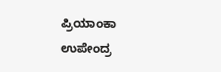ಪ್ರಿಯಾಂಕಾ ಉಪೇಂದ್ರ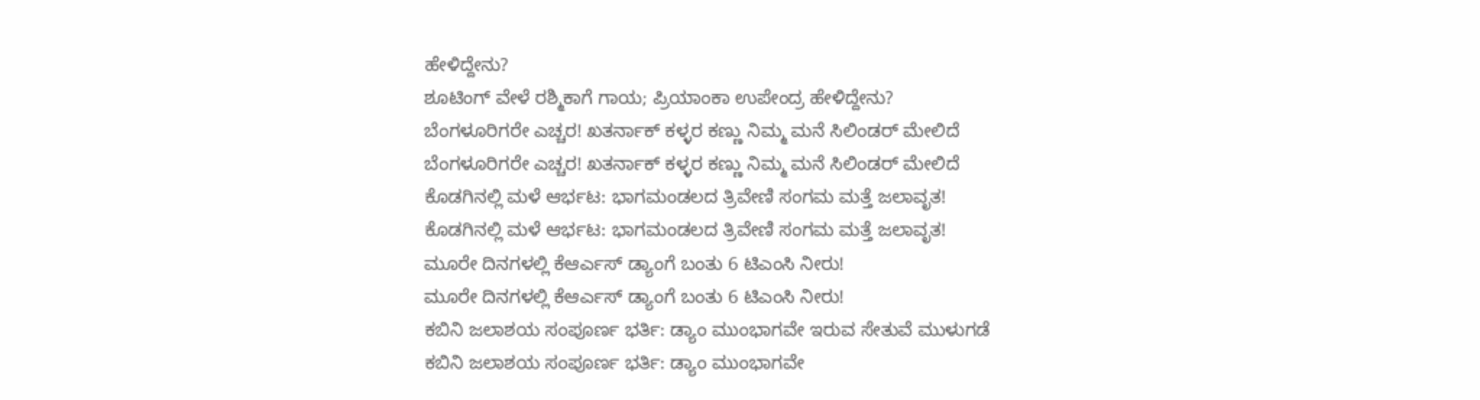ಹೇಳಿದ್ದೇನು?
ಶೂಟಿಂಗ್ ವೇಳೆ ರಶ್ಮಿಕಾಗೆ ಗಾಯ; ಪ್ರಿಯಾಂಕಾ ಉಪೇಂದ್ರ ಹೇಳಿದ್ದೇನು?
ಬೆಂಗಳೂರಿಗರೇ ಎಚ್ಚರ! ಖತರ್ನಾಕ್ ಕಳ್ಳರ ಕಣ್ಣು ನಿಮ್ಮ ಮನೆ ಸಿಲಿಂಡರ್ ಮೇಲಿದೆ
ಬೆಂಗಳೂರಿಗರೇ ಎಚ್ಚರ! ಖತರ್ನಾಕ್ ಕಳ್ಳರ ಕಣ್ಣು ನಿಮ್ಮ ಮನೆ ಸಿಲಿಂಡರ್ ಮೇಲಿದೆ
ಕೊಡಗಿನಲ್ಲಿ ಮಳೆ ಆರ್ಭಟ: ಭಾಗಮಂಡಲದ ತ್ರಿವೇಣಿ ಸಂಗಮ ಮತ್ತೆ ಜಲಾವೃತ!
ಕೊಡಗಿನಲ್ಲಿ ಮಳೆ ಆರ್ಭಟ: ಭಾಗಮಂಡಲದ ತ್ರಿವೇಣಿ ಸಂಗಮ ಮತ್ತೆ ಜಲಾವೃತ!
ಮೂರೇ ದಿನಗಳಲ್ಲಿ ಕೆಆರ್ಎಸ್ ಡ್ಯಾಂಗೆ ಬಂತು 6 ಟಿಎಂಸಿ ನೀರು!
ಮೂರೇ ದಿನಗಳಲ್ಲಿ ಕೆಆರ್ಎಸ್ ಡ್ಯಾಂಗೆ ಬಂತು 6 ಟಿಎಂಸಿ ನೀರು!
ಕಬಿನಿ ಜಲಾಶಯ ಸಂಪೂರ್ಣ ಭರ್ತಿ: ಡ್ಯಾಂ ಮುಂಭಾಗವೇ ಇರುವ ಸೇತುವೆ ಮುಳುಗಡೆ
ಕಬಿನಿ ಜಲಾಶಯ ಸಂಪೂರ್ಣ ಭರ್ತಿ: ಡ್ಯಾಂ ಮುಂಭಾಗವೇ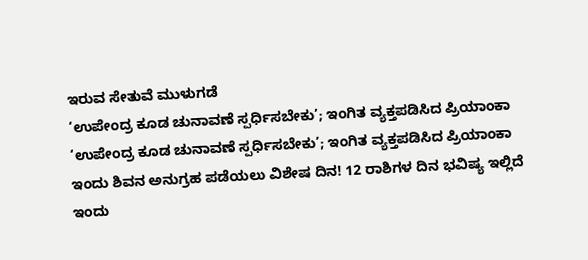ಇರುವ ಸೇತುವೆ ಮುಳುಗಡೆ
‘ಉಪೇಂದ್ರ ಕೂಡ ಚುನಾವಣೆ ಸ್ಪರ್ಧಿಸಬೇಕು’; ಇಂಗಿತ ವ್ಯಕ್ತಪಡಿಸಿದ ಪ್ರಿಯಾಂಕಾ
‘ಉಪೇಂದ್ರ ಕೂಡ ಚುನಾವಣೆ ಸ್ಪರ್ಧಿಸಬೇಕು’; ಇಂಗಿತ ವ್ಯಕ್ತಪಡಿಸಿದ ಪ್ರಿಯಾಂಕಾ
ಇಂದು ಶಿವನ ಅನುಗ್ರಹ ಪಡೆಯಲು ವಿಶೇಷ ದಿನ! 12 ರಾಶಿಗಳ ದಿನ ಭವಿಷ್ಯ ಇಲ್ಲಿದೆ
ಇಂದು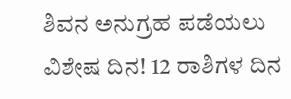ಶಿವನ ಅನುಗ್ರಹ ಪಡೆಯಲು ವಿಶೇಷ ದಿನ! 12 ರಾಶಿಗಳ ದಿನ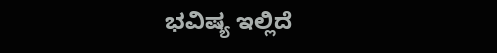ಭವಿಷ್ಯ ಇಲ್ಲಿದೆ